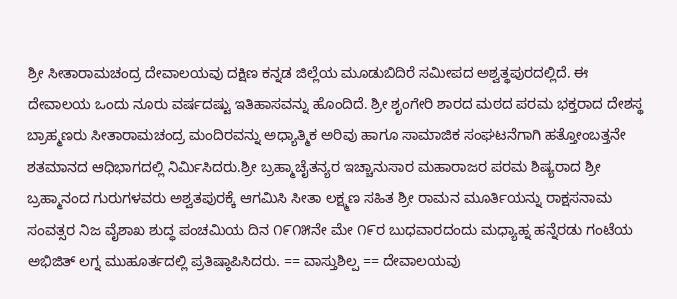ಶ್ರೀ ಸೀತಾರಾಮಚಂದ್ರ ದೇವಾಲಯವು ದಕ್ಷಿಣ ಕನ್ನಡ ಜಿಲ್ಲೆಯ ಮೂಡುಬಿದಿರೆ ಸಮೀಪದ ಅಶ್ವತ್ಥಪುರದಲ್ಲಿದೆ. ಈ ದೇವಾಲಯ ಒಂದು ನೂರು ವರ್ಷದಷ್ಟು ಇತಿಹಾಸವನ್ನು ಹೊಂದಿದೆ. ಶ್ರೀ ಶೃಂಗೇರಿ ಶಾರದ ಮಠದ ಪರಮ ಭಕ್ತರಾದ ದೇಶಸ್ಥ ಬ್ರಾಹ್ಮಣರು ಸೀತಾರಾಮಚಂದ್ರ ಮಂದಿರವನ್ನು ಅಧ್ಯಾತ್ಮಿಕ ಅರಿವು ಹಾಗೂ ಸಾಮಾಜಿಕ ಸಂಘಟನೆಗಾಗಿ ಹತ್ತೋಂಬತ್ತನೇ ಶತಮಾನದ ಆಧಿಭಾಗದಲ್ಲಿ ನಿರ್ಮಿಸಿದರು.ಶ್ರೀ ಬ್ರಹ್ಮಾಚೈತನ್ಯರ ಇಚ್ಚಾನುಸಾರ ಮಹಾರಾಜರ ಪರಮ ಶಿಷ್ಯರಾದ ಶ್ರೀ ಬ್ರಹ್ಮಾನಂದ ಗುರುಗಳವರು ಅಶ್ವತಪುರಕ್ಕೆ ಆಗಮಿಸಿ ಸೀತಾ ಲಕ್ಷ್ಮಣ ಸಹಿತ ಶ್ರೀ ರಾಮನ ಮೂರ್ತಿಯನ್ನು ರಾಕ್ಷಸನಾಮ ಸಂವತ್ಸರ ನಿಜ ವೈಶಾಖ ಶುದ್ಧ ಪಂಚಮಿಯ ದಿನ ೧೯೧೫ನೇ ಮೇ ೧೯ರ ಬುಧವಾರದಂದು ಮಧ್ಯಾಹ್ನ ಹನ್ನೆರಡು ಗಂಟೆಯ ಅಭಿಜಿತ್ ಲಗ್ನ ಮುಹೂರ್ತದಲ್ಲಿ ಪ್ರತಿಷ್ಠಾಪಿಸಿದರು. == ವಾಸ್ತುಶಿಲ್ಪ == ದೇವಾಲಯವು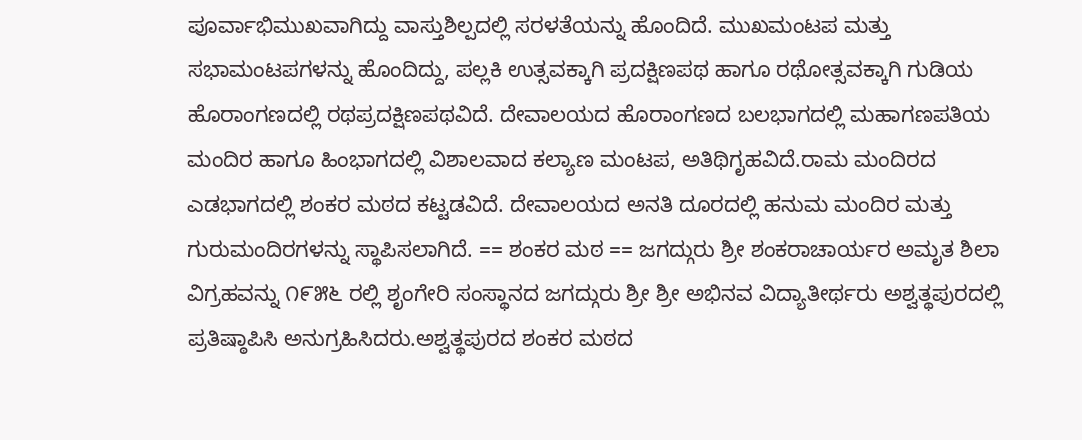ಪೂರ್ವಾಭಿಮುಖವಾಗಿದ್ದು ವಾಸ್ತುಶಿಲ್ಪದಲ್ಲಿ ಸರಳತೆಯನ್ನು ಹೊಂದಿದೆ. ಮುಖಮಂಟಪ ಮತ್ತು ಸಭಾಮಂಟಪಗಳನ್ನು ಹೊಂದಿದ್ದು, ಪಲ್ಲಕಿ ಉತ್ಸವಕ್ಕಾಗಿ ಪ್ರದಕ್ಷಿಣಪಥ ಹಾಗೂ ರಥೋತ್ಸವಕ್ಕಾಗಿ ಗುಡಿಯ ಹೊರಾಂಗಣದಲ್ಲಿ ರಥಪ್ರದಕ್ಷಿಣಪಥವಿದೆ. ದೇವಾಲಯದ ಹೊರಾಂಗಣದ ಬಲಭಾಗದಲ್ಲಿ ಮಹಾಗಣಪತಿಯ ಮಂದಿರ ಹಾಗೂ ಹಿಂಭಾಗದಲ್ಲಿ ವಿಶಾಲವಾದ ಕಲ್ಯಾಣ ಮಂಟಪ, ಅತಿಥಿಗೃಹವಿದೆ.ರಾಮ ಮಂದಿರದ ಎಡಭಾಗದಲ್ಲಿ ಶಂಕರ ಮಠದ ಕಟ್ಟಡವಿದೆ. ದೇವಾಲಯದ ಅನತಿ ದೂರದಲ್ಲಿ ಹನುಮ ಮಂದಿರ ಮತ್ತು ಗುರುಮಂದಿರಗಳನ್ನು ಸ್ಥಾಪಿಸಲಾಗಿದೆ. == ಶಂಕರ ಮಠ == ಜಗದ್ಗುರು ಶ್ರೀ ಶಂಕರಾಚಾರ್ಯರ ಅಮೃತ ಶಿಲಾ ವಿಗ್ರಹವನ್ನು ೧೯೫೬ ರಲ್ಲಿ ಶೃಂಗೇರಿ ಸಂಸ್ಥಾನದ ಜಗದ್ಗುರು ಶ್ರೀ ಶ್ರೀ ಅಭಿನವ ವಿದ್ಯಾತೀರ್ಥರು ಅಶ್ವತ್ಥಪುರದಲ್ಲಿ ಪ್ರತಿಷ್ಠಾಪಿಸಿ ಅನುಗ್ರಹಿಸಿದರು.ಅಶ್ವತ್ಥಪುರದ ಶಂಕರ ಮಠದ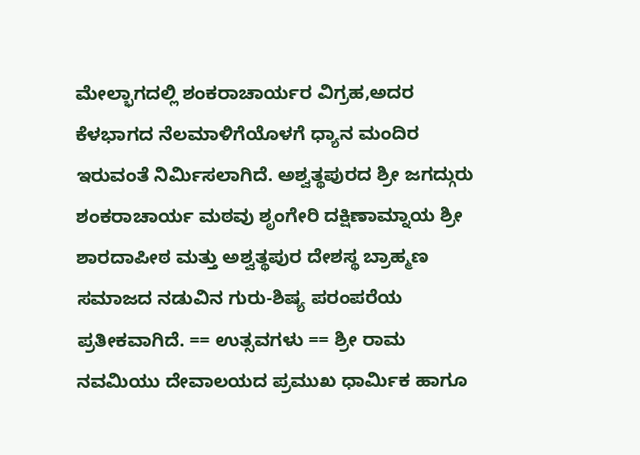ಮೇಲ್ಭಾಗದಲ್ಲಿ ಶಂಕರಾಚಾರ್ಯರ ವಿಗ್ರಹ,ಅದರ ಕೆಳಭಾಗದ ನೆಲಮಾಳಿಗೆಯೊಳಗೆ ಧ್ಯಾನ ಮಂದಿರ ಇರುವಂತೆ ನಿರ್ಮಿಸಲಾಗಿದೆ. ಅಶ್ವತ್ಥಪುರದ ಶ್ರೀ ಜಗದ್ಗುರು ಶಂಕರಾಚಾರ್ಯ ಮಠವು ಶೃಂಗೇರಿ ದಕ್ಷಿಣಾಮ್ನಾಯ ಶ್ರೀ ಶಾರದಾಪೀಠ ಮತ್ತು ಅಶ್ವತ್ಥಪುರ ದೇಶಸ್ಥ ಬ್ರಾಹ್ಮಣ ಸಮಾಜದ ನಡುವಿನ ಗುರು-ಶಿಷ್ಯ ಪರಂಪರೆಯ ಪ್ರತೀಕವಾಗಿದೆ. == ಉತ್ಸವಗಳು == ಶ್ರೀ ರಾಮ ನವಮಿಯು ದೇವಾಲಯದ ಪ್ರಮುಖ ಧಾರ್ಮಿಕ ಹಾಗೂ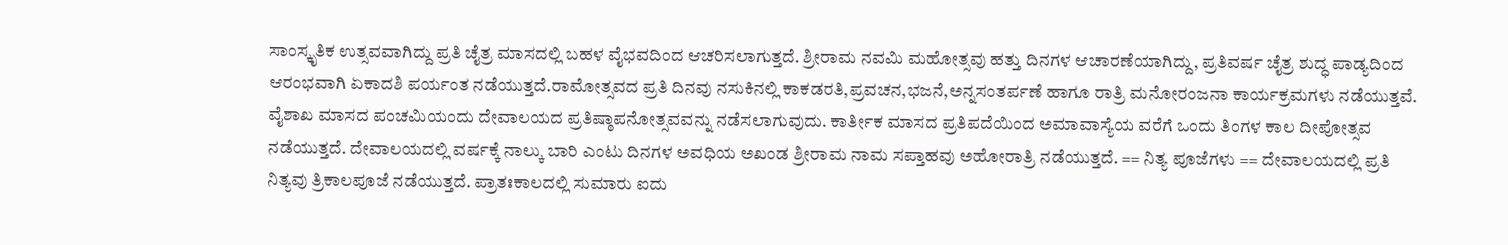ಸಾಂಸ್ಕೃತಿಕ ಉತ್ಸವವಾಗಿದ್ದು ಪ್ರತಿ ಚೈತ್ರ ಮಾಸದಲ್ಲಿ ಬಹಳ ವೈಭವದಿಂದ ಆಚರಿಸಲಾಗುತ್ತದೆ. ಶ್ರೀರಾಮ ನವಮಿ ಮಹೋತ್ಸವು ಹತ್ತು ದಿನಗಳ ಆಚಾರಣೆಯಾಗಿದ್ದು, ಪ್ರತಿವರ್ಷ ಚೈತ್ರ ಶುದ್ಧ ಪಾಡ್ಯದಿಂದ ಆರಂಭವಾಗಿ ಏಕಾದಶಿ ಪರ್ಯಂತ ನಡೆಯುತ್ತದೆ.ರಾಮೋತ್ಸವದ ಪ್ರತಿ ದಿನವು ನಸುಕಿನಲ್ಲಿ ಕಾಕಡರತಿ,ಪ್ರವಚನ,ಭಜನೆ,ಅನ್ನಸಂತರ್ಪಣೆ ಹಾಗೂ ರಾತ್ರಿ ಮನೋರಂಜನಾ ಕಾರ್ಯಕ್ರಮಗಳು ನಡೆಯುತ್ತವೆ. ವೈಶಾಖ ಮಾಸದ ಪಂಚಮಿಯಂದು ದೇವಾಲಯದ ಪ್ರತಿಷ್ಠಾಪನೋತ್ಸವವನ್ನು ನಡೆಸಲಾಗುವುದು. ಕಾರ್ತೀಕ ಮಾಸದ ಪ್ರತಿಪದೆಯಿಂದ ಅಮಾವಾಸ್ಯೆಯ ವರೆಗೆ ಒಂದು ತಿಂಗಳ ಕಾಲ ದೀಪೋತ್ಸವ ನಡೆಯುತ್ತದೆ. ದೇವಾಲಯದಲ್ಲಿ ವರ್ಷಕ್ಕೆ ನಾಲ್ಕು ಬಾರಿ ಎಂಟು ದಿನಗಳ ಅವಧಿಯ ಅಖಂಡ ಶ್ರೀರಾಮ ನಾಮ ಸಪ್ತಾಹವು ಅಹೋರಾತ್ರಿ ನಡೆಯುತ್ತದೆ. == ನಿತ್ಯ ಪೂಜೆಗಳು == ದೇವಾಲಯದಲ್ಲಿ ಪ್ರತಿ ನಿತ್ಯವು ತ್ರಿಕಾಲಪೂಜೆ ನಡೆಯುತ್ತದೆ. ಪ್ರಾತಃಕಾಲದಲ್ಲಿ ಸುಮಾರು ಐದು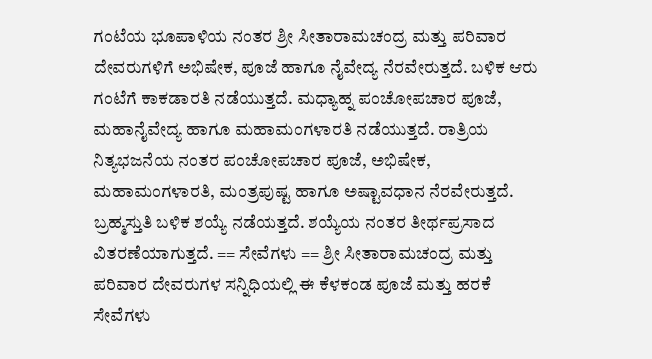ಗಂಟೆಯ ಭೂಪಾಳಿಯ ನಂತರ ಶ್ರೀ ಸೀತಾರಾಮಚಂದ್ರ ಮತ್ತು ಪರಿವಾರ ದೇವರುಗಳಿಗೆ ಅಭಿಷೇಕ, ಪೂಜೆ ಹಾಗೂ ನೈವೇದ್ಯ ನೆರವೇರುತ್ತದೆ. ಬಳಿಕ ಆರು ಗಂಟೆಗೆ ಕಾಕಡಾರತಿ ನಡೆಯುತ್ತದೆ. ಮಧ್ಯಾಹ್ನ ಪಂಚೋಪಚಾರ ಪೂಜೆ, ಮಹಾನೈವೇದ್ಯ ಹಾಗೂ ಮಹಾಮಂಗಳಾರತಿ ನಡೆಯುತ್ತದೆ. ರಾತ್ರಿಯ ನಿತ್ಯಭಜನೆಯ ನಂತರ ಪಂಚೋಪಚಾರ ಪೂಜೆ, ಅಭಿಷೇಕ, ಮಹಾಮಂಗಳಾರತಿ, ಮಂತ್ರಪುಷ್ಟ ಹಾಗೂ ಅಷ್ಟಾವಧಾನ ನೆರವೇರುತ್ತದೆ. ಬ್ರಹ್ಮಸ್ತುತಿ ಬಳಿಕ ಶಯ್ಯೆ ನಡೆಯತ್ತದೆ. ಶಯ್ಯೆಯ ನಂತರ ತೀರ್ಥಪ್ರಸಾದ ವಿತರಣೆಯಾಗುತ್ತದೆ. == ಸೇವೆಗಳು == ಶ್ರೀ ಸೀತಾರಾಮಚಂದ್ರ ಮತ್ತು ಪರಿವಾರ ದೇವರುಗಳ ಸನ್ನಿಧಿಯಲ್ಲಿ ಈ ಕೆಳಕಂಡ ಪೂಜೆ ಮತ್ತು ಹರಕೆ ಸೇವೆಗಳು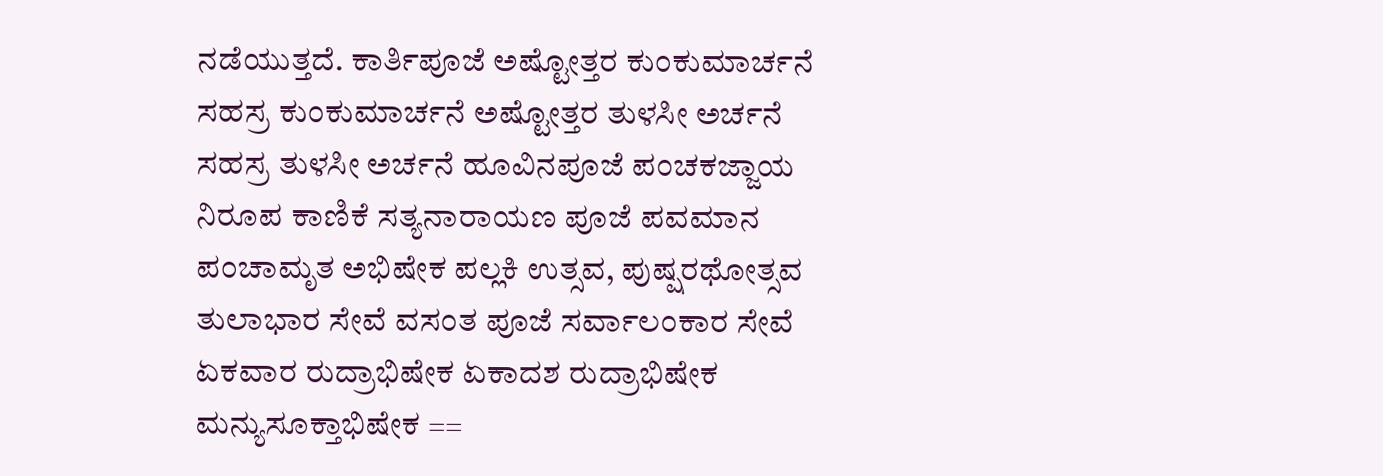ನಡೆಯುತ್ತದೆ. ಕಾರ್ತಿಪೂಜೆ ಅಷ್ಟೋತ್ತರ ಕುಂಕುಮಾರ್ಚನೆ ಸಹಸ್ರ ಕುಂಕುಮಾರ್ಚನೆ ಅಷ್ಟೋತ್ತರ ತುಳಸೀ ಅರ್ಚನೆ ಸಹಸ್ರ ತುಳಸೀ ಅರ್ಚನೆ ಹೂವಿನಪೂಜೆ ಪಂಚಕಜ್ಜಾಯ ನಿರೂಪ ಕಾಣಿಕೆ ಸತ್ಯನಾರಾಯಣ ಪೂಜೆ ಪವಮಾನ ಪಂಚಾಮೃತ ಅಭಿಷೇಕ ಪಲ್ಲಕಿ ಉತ್ಸವ, ಪುಷ್ಷರಥೋತ್ಸವ ತುಲಾಭಾರ ಸೇವೆ ವಸಂತ ಪೂಜೆ ಸರ್ವಾಲಂಕಾರ ಸೇವೆ ಏಕವಾರ ರುದ್ರಾಭಿಷೇಕ ಏಕಾದಶ ರುದ್ರಾಭಿಷೇಕ ಮನ್ಯುಸೂಕ್ತಾಭಿಷೇಕ ==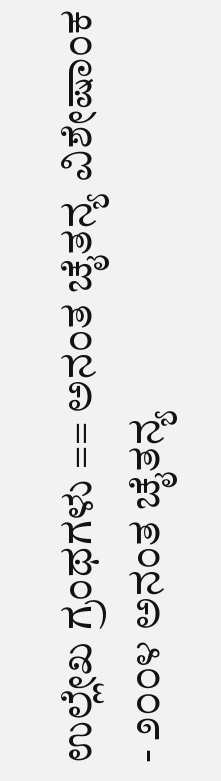ಉಲ್ಲೇಖ ಗ್ರಂಥಗಳು == ಅನಂತ ಚೈತನ್ಯ ವಿಶೇಷಾಂಕ - ೨೦೦೪ ಅನಂತ ಚೈತನ್ಯ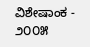ವಿಶೇಷಾಂಕ - ೨೦೦೫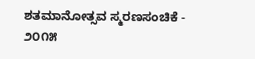ಶತಮಾನೋತ್ಸವ ಸ್ಮರಣಸಂಚಿಕೆ - ೨೦೧೫